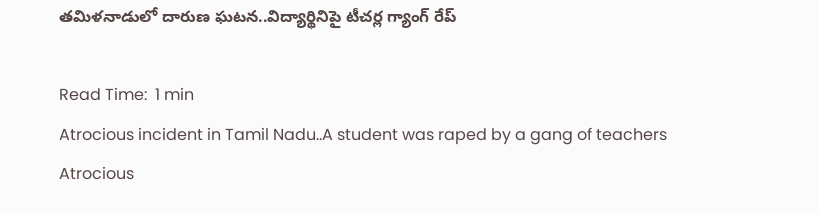తమిళనాడులో దారుణ ఘటన..విద్యార్థినిపై టీచర్ల గ్యాంగ్‌ రేప్‌

Read Time:  1 min
Atrocious incident in Tamil Nadu..A student was raped by a gang of teachers
Atrocious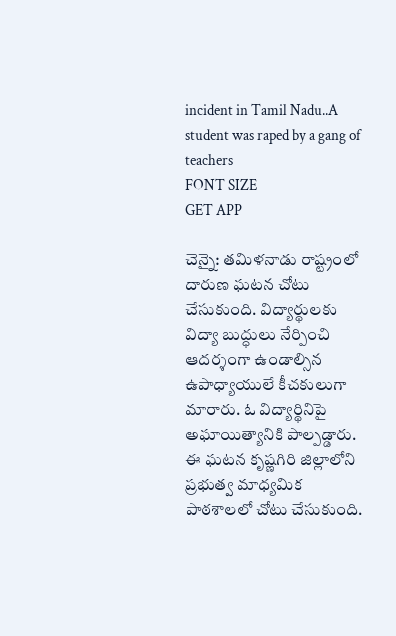incident in Tamil Nadu..A student was raped by a gang of teachers
FONT SIZE
GET APP

చెన్నై: తమిళనాడు రాష్ట్రంలో దారుణ ఘటన చోటు చేసుకుంది. విద్యార్థులకు విద్యా బుద్ధులు నేర్పించి ఆదర్శంగా ఉండాల్సిన ఉపాధ్యాయులే కీచకులుగా మారారు. ఓ విద్యార్థినిపై అఘాయిత్యానికి పాల్పడ్డారు. ఈ ఘటన కృష్ణగిరి జిల్లాలోని ప్రభుత్వ మాధ్యమిక పాఠశాలలో చోటు చేసుకుంది.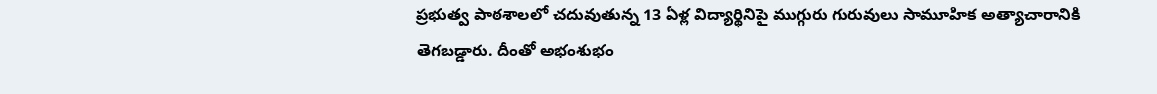ప్రభుత్వ పాఠశాలలో చదువుతున్న 13 ఏళ్ల విద్యార్థినిపై ముగ్గురు గురువులు సామూహిక అత్యాచారానికి తెగబడ్డారు. దీంతో అభంశుభం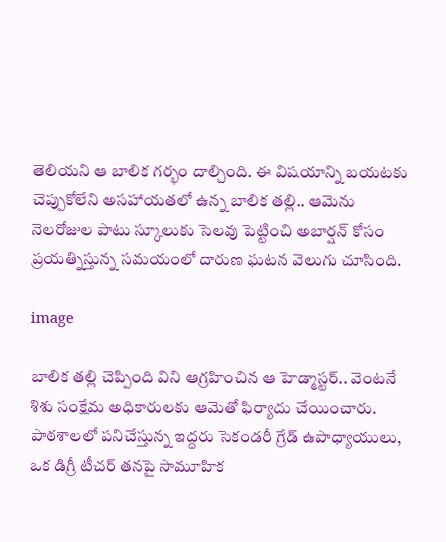తెలియని ఆ బాలిక గర్భం దాల్చింది. ఈ విషయాన్ని బయటకు చెప్పుకోలేని అసహాయతలో ఉన్న బాలిక తల్లి.. ఆమెను నెలరోజుల పాటు స్కూలుకు సెలవు పెట్టించి అబార్షన్‌ కోసం ప్రయత్నిస్తున్న సమయంలో దారుణ ఘటన వెలుగు చూసింది.

image

బాలిక తల్లి చెప్పింది విని ఆగ్రహించిన ఆ హెడ్మాస్టర్‌.. వెంటనే శిశు సంక్షేమ అధికారులకు ఆమెతో ఫిర్యాదు చేయించారు. పాఠశాలలో పనిచేస్తున్న ఇద్దరు సెకండరీ గ్రేడ్‌ ఉపాధ్యాయులు, ఒక డిగ్రీ టీచర్‌ తనపై సామూహిక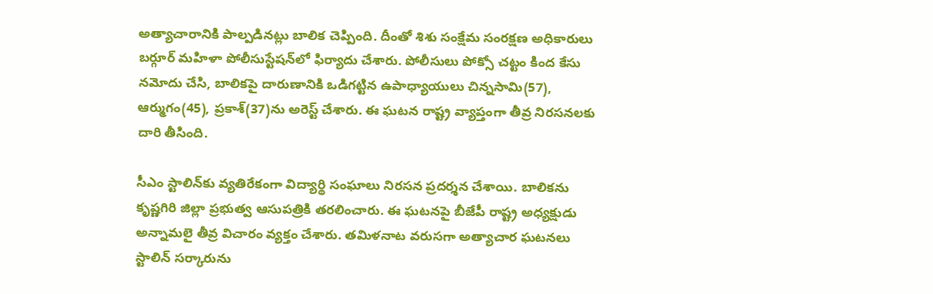అత్యాచారానికి పాల్పడినట్లు బాలిక చెప్పింది. దీంతో శిశు సంక్షేమ సంరక్షణ అధికారులు బర్గూర్‌ మహిళా పోలీసుస్టేషన్‌లో ఫిర్యాదు చేశారు. పోలీసులు పోక్సో చట్టం కింద కేసు నమోదు చేసి, బాలికపై దారుణానికి ఒడిగట్టిన ఉపాధ్యాయులు చిన్నసామి(57), ఆర్ముగం(45), ప్రకాశ్‌(37)ను అరెస్ట్‌ చేశారు. ఈ ఘటన రాష్ట్ర వ్యాప్తంగా తీవ్ర నిరసనలకు దారి తీసింది.

సీఎం స్టాలిన్‌కు వ్యతిరేకంగా విద్యార్థి సంఘాలు నిరసన ప్రదర్శన చేశాయి. బాలికను కృష్ణగిరి జిల్లా ప్రభుత్వ ఆసుపత్రికి తరలించారు. ఈ ఘటనపై బీజేపీ రాష్ట్ర అధ్యక్షుడు అన్నామలై తీవ్ర విచారం వ్యక్తం చేశారు. తమిళనాట వరుసగా అత్యాచార ఘటనలు స్టాలిన్‌ సర్కారును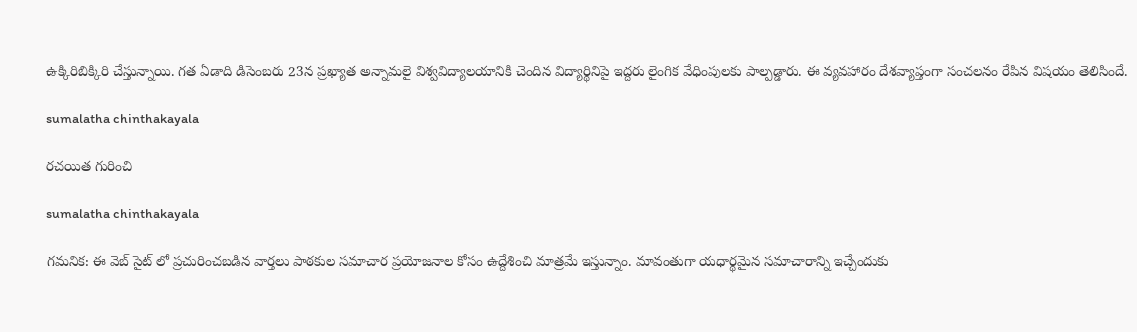ఉక్కిరిబిక్కిరి చేస్తున్నాయి. గత ఏడాది డిసెంబరు 23న ప్రఖ్యాత అన్నామలై విశ్వవిద్యాలయానికి చెందిన విద్యార్థినిపై ఇద్దరు లైంగిక వేధింపులకు పాల్పడ్డారు. ఈ వ్యవహారం దేశవ్యాప్తంగా సంచలనం రేపిన విషయం తెలిసిందే.

sumalatha chinthakayala

రచయిత గురించి

sumalatha chinthakayala

గమనిక: ఈ వెబ్ సైట్ లో ప్రచురించబడిన వార్తలు పాఠకుల సమాచార ప్రయోజనాల కోసం ఉద్దేశించి మాత్రమే ఇస్తున్నాం. మావంతుగా యధార్థమైన సమాచారాన్ని ఇచ్చేందుకు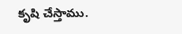కృషి చేస్తాము.